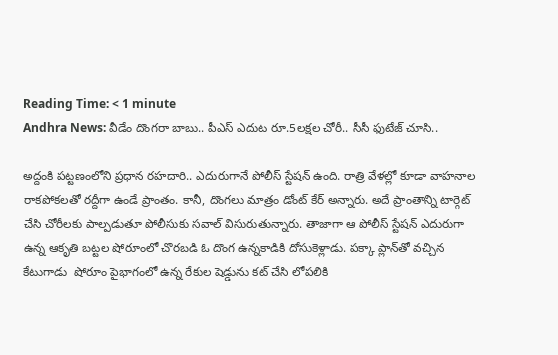Reading Time: < 1 minute
Andhra News: వీడేం దొంగరా బాబు.. పీఎస్‌ ఎదుట రూ.5లక్షల చోరీ.. సీసీ ఫుటేజ్ చూసి..

అద్దంకి పట్టణంలోని ప్రధాన రహదారి.. ఎదురుగానే పోలీస్ స్టేషన్ ఉంది. రాత్రి వేళల్లో కూడా వాహనాల రాకపోకలతో రద్దీగా ఉండే ప్రాంతం. కానీ, దొంగలు మాత్రం డోంట్ కేర్ అన్నారు. అదే ప్రాంతాన్ని టార్గెట్ చేసి చోరీలకు పాల్పడుతూ పోలీసుకు సవాల్ విసురుతున్నారు. తాజాగా ఆ పోలీస్ స్టేషన్ ఎదురుగా ఉన్న ఆకృతి బట్టల షోరూంలో చొరబడి ఓ దొంగ ఉన్నకాడికి దోసుకెళ్లాడు. పక్కా ప్లాన్‌తో వచ్చిన కేటుగాడు  షోరూం పైభాగంలో ఉన్న రేకుల షెడ్డును కట్ చేసి లోపలికి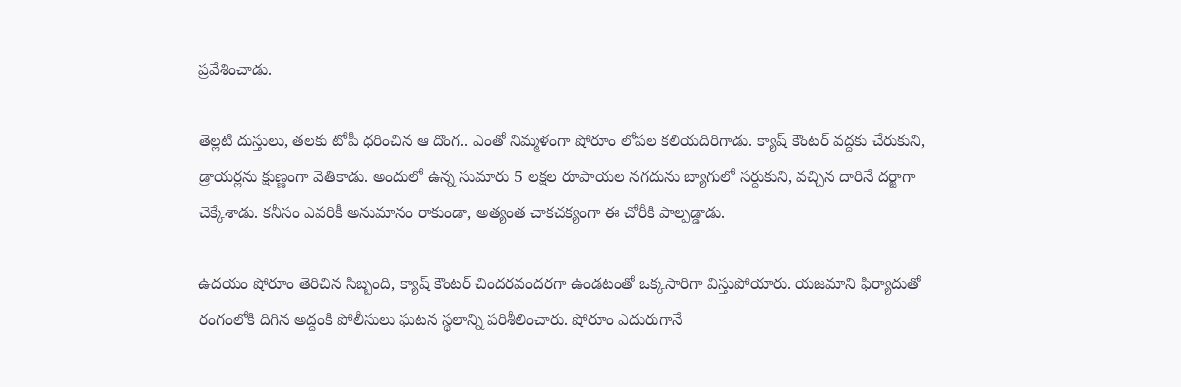ప్రవేశించాడు.

తెల్లటి దుస్తులు, తలకు టోపీ ధరించిన ఆ దొంగ.. ఎంతో నిమ్మళంగా షోరూం లోపల కలియదిరిగాడు. క్యాష్ కౌంటర్ వద్దకు చేరుకుని, డ్రాయర్లను క్షుణ్ణంగా వెతికాడు. అందులో ఉన్న సుమారు 5 లక్షల రూపాయల నగదును బ్యాగులో సర్దుకుని, వచ్చిన దారినే దర్జాగా చెక్కేశాడు. కనీసం ఎవరికీ అనుమానం రాకుండా, అత్యంత చాకచక్యంగా ఈ చోరీకి పాల్పడ్డాడు.

ఉదయం షోరూం తెరిచిన సిబ్బంది, క్యాష్ కౌంటర్ చిందరవందరగా ఉండటంతో ఒక్కసారిగా విస్తుపోయారు. యజమాని ఫిర్యాదుతో రంగంలోకి దిగిన అద్దంకి పోలీసులు ఘటన స్థలాన్ని పరిశీలించారు. షోరూం ఎదురుగానే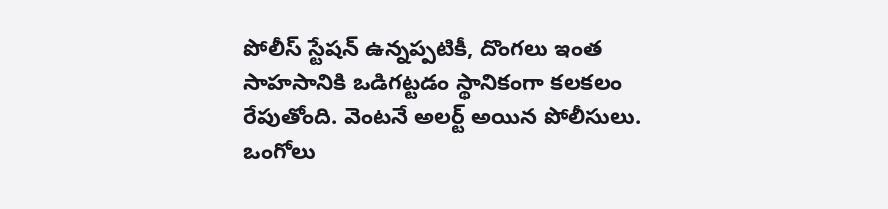పోలీస్ స్టేషన్ ఉన్నప్పటికీ, దొంగలు ఇంత సాహసానికి ఒడిగట్టడం స్థానికంగా కలకలం రేపుతోంది. వెంటనే అలర్ట్ అయిన పోలీసులు. ఒంగోలు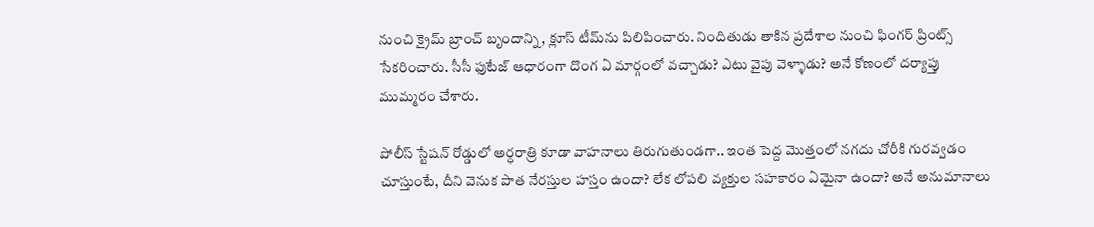నుంచి క్రైమ్ బ్రాంచ్ బృందాన్ని, క్లూస్ టీమ్‌ను పిలిపించారు. నిందితుడు తాకిన ప్రదేశాల నుంచి ఫింగర్ ప్రింట్స్ సేకరించారు. సీసీ ఫుటేజ్ ఆధారంగా దొంగ ఏ మార్గంలో వచ్చాడు? ఎటు వైపు వెళ్ళాడు? అనే కోణంలో దర్యాప్తు ముమ్మరం చేశారు.

పోలీస్ స్టేషన్ రోడ్డులో అర్ధరాత్రి కూడా వాహనాలు తిరుగుతుండగా.. ఇంత పెద్ద మొత్తంలో నగదు చోరీకి గురవ్వడం చూస్తుంటే, దీని వెనుక పాత నేరస్తుల హస్తం ఉందా? లేక లోపలి వ్యక్తుల సహకారం ఏమైనా ఉందా? అనే అనుమానాలు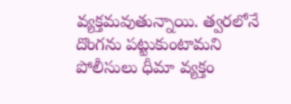వ్యక్తమవుతున్నాయి. త్వరలోనే దొంగను పట్టుకుంటామని పోలీసులు ధీమా వ్యక్తం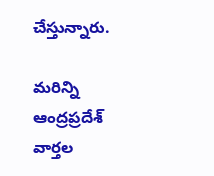చేస్తున్నారు.

మరిన్ని ఆంద్రప్రదేశ్ వార్తల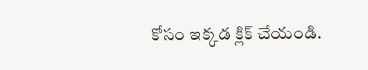కోసం ఇక్కడ క్లిక్ చేయండి.